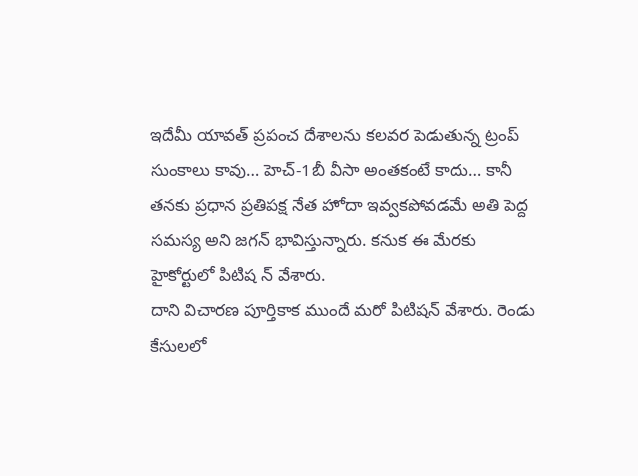ఇదేమీ యావత్ ప్రపంచ దేశాలను కలవర పెడుతున్న ట్రంప్ సుంకాలు కావు… హెచ్-1బీ వీసా అంతకంటే కాదు… కానీ తనకు ప్రధాన ప్రతిపక్ష నేత హోదా ఇవ్వకపోవడమే అతి పెద్ద సమస్య అని జగన్ భావిస్తున్నారు. కనుక ఈ మేరకు హైకోర్టులో పిటిష న్ వేశారు.
దాని విచారణ పూర్తికాక ముందే మరో పిటిషన్ వేశారు. రెండు కేసులలో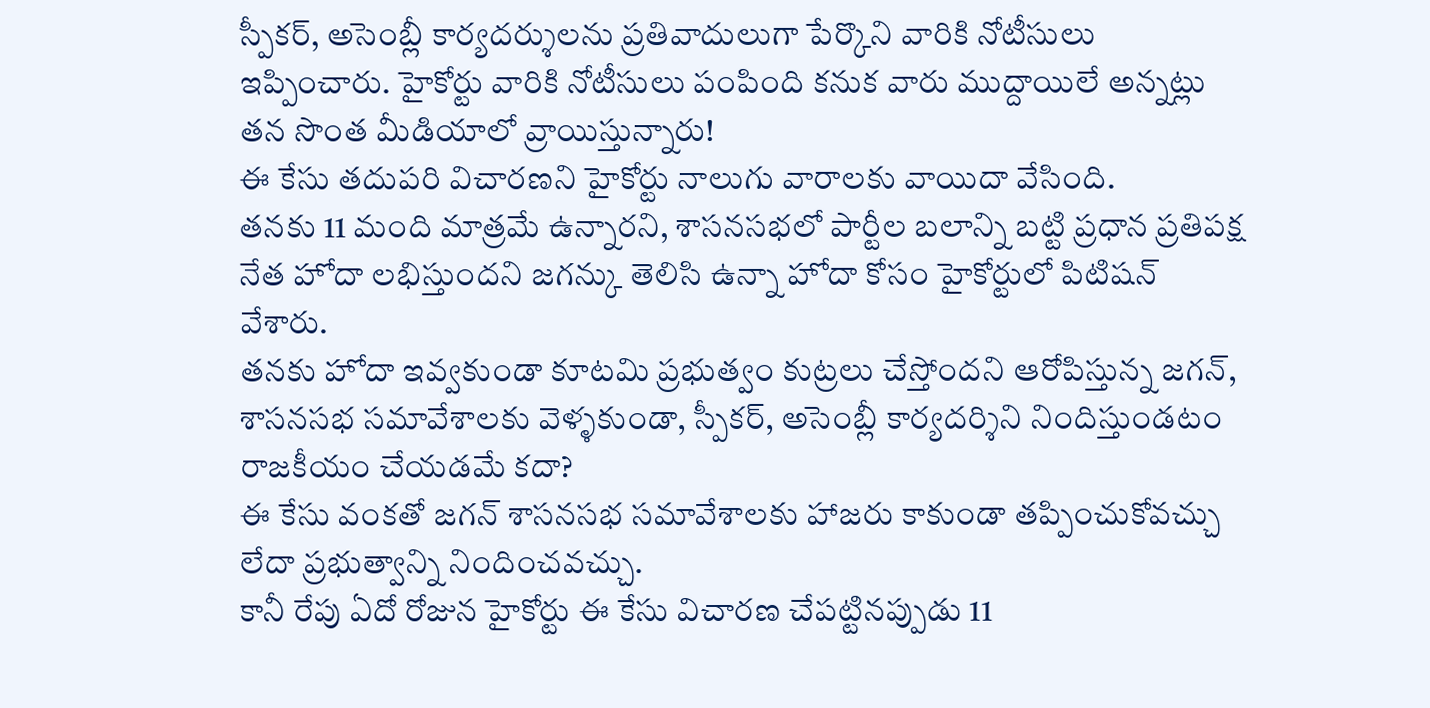స్పీకర్, అసెంబ్లీ కార్యదర్శులను ప్రతివాదులుగా పేర్కొని వారికి నోటీసులు ఇప్పించారు. హైకోర్టు వారికి నోటీసులు పంపింది కనుక వారు ముద్దాయిలే అన్నట్లు తన సొంత మీడియాలో వ్రాయిస్తున్నారు!
ఈ కేసు తదుపరి విచారణని హైకోర్టు నాలుగు వారాలకు వాయిదా వేసింది.
తనకు 11 మంది మాత్రమే ఉన్నారని, శాసనసభలో పార్టీల బలాన్ని బట్టి ప్రధాన ప్రతిపక్ష నేత హోదా లభిస్తుందని జగన్కు తెలిసి ఉన్నా హోదా కోసం హైకోర్టులో పిటిషన్ వేశారు.
తనకు హోదా ఇవ్వకుండా కూటమి ప్రభుత్వం కుట్రలు చేస్తోందని ఆరోపిస్తున్న జగన్, శాసనసభ సమావేశాలకు వెళ్ళకుండా, స్పీకర్, అసెంబ్లీ కార్యదర్శిని నిందిస్తుండటం రాజకీయం చేయడమే కదా?
ఈ కేసు వంకతో జగన్ శాసనసభ సమావేశాలకు హాజరు కాకుండా తప్పించుకోవచ్చు లేదా ప్రభుత్వాన్ని నిందించవచ్చు.
కానీ రేపు ఏదో రోజున హైకోర్టు ఈ కేసు విచారణ చేపట్టినప్పుడు 11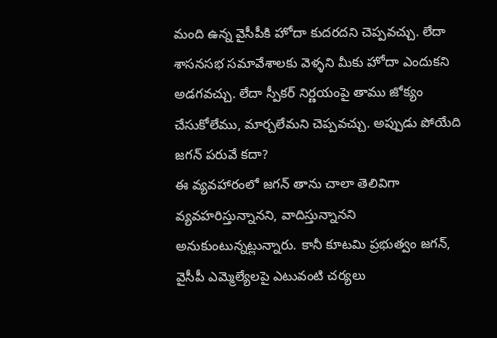మంది ఉన్న వైసీపీకి హోదా కుదరదని చెప్పవచ్చు. లేదా శాసనసభ సమావేశాలకు వెళ్ళని మీకు హోదా ఎందుకని అడగవచ్చు. లేదా స్పీకర్ నిర్ణయంపై తాము జోక్యం చేసుకోలేము, మార్చలేమని చెప్పవచ్చు. అప్పుడు పోయేది జగన్ పరువే కదా?
ఈ వ్యవహారంలో జగన్ తాను చాలా తెలివిగా వ్యవహరిస్తున్నానని, వాదిస్తున్నానని అనుకుంటున్నట్లున్నారు. కానీ కూటమి ప్రభుత్వం జగన్, వైసీపీ ఎమ్మెల్యేలపై ఎటువంటి చర్యలు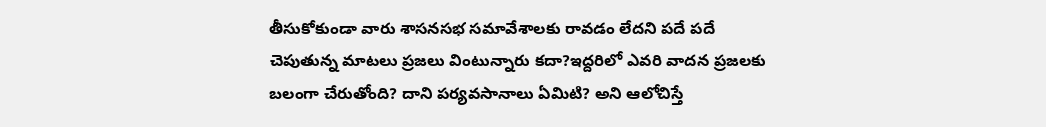తీసుకోకుండా వారు శాసనసభ సమావేశాలకు రావడం లేదని పదే పదే చెపుతున్న మాటలు ప్రజలు వింటున్నారు కదా?ఇద్దరిలో ఎవరి వాదన ప్రజలకు బలంగా చేరుతోంది? దాని పర్యవసానాలు ఏమిటి? అని ఆలోచిస్తే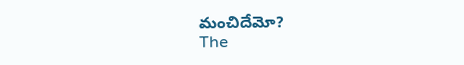మంచిదేమో?
The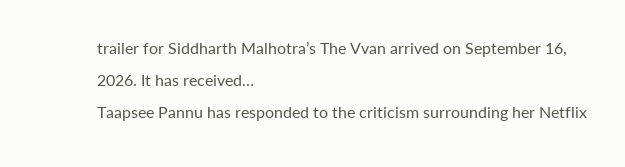trailer for Siddharth Malhotra’s The Vvan arrived on September 16, 2026. It has received…
Taapsee Pannu has responded to the criticism surrounding her Netflix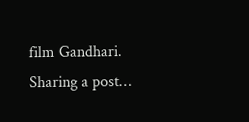film Gandhari. Sharing a post…